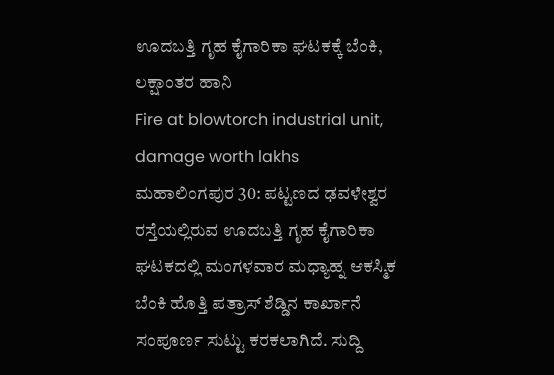ಊದಬತ್ತಿ ಗೃಹ ಕೈಗಾರಿಕಾ ಘಟಕಕ್ಕೆ ಬೆಂಕಿ, ಲಕ್ಷಾಂತರ ಹಾನಿ
Fire at blowtorch industrial unit, damage worth lakhs
ಮಹಾಲಿಂಗಪುರ 30: ಪಟ್ಟಣದ ಢವಳೇಶ್ವರ ರಸ್ತೆಯಲ್ಲಿರುವ ಊದಬತ್ತಿ ಗೃಹ ಕೈಗಾರಿಕಾ ಘಟಕದಲ್ಲಿ ಮಂಗಳವಾರ ಮಧ್ಯಾಹ್ನ ಆಕಸ್ಮಿಕ ಬೆಂಕಿ ಹೊತ್ತಿ ಪತ್ರಾಸ್ ಶೆಡ್ಡಿನ ಕಾರ್ಖಾನೆ ಸಂಪೂರ್ಣ ಸುಟ್ಟು ಕರಕಲಾಗಿದೆ. ಸುದ್ದಿ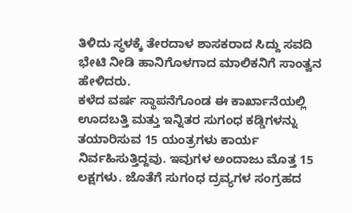ತಿಳಿದು ಸ್ಥಳಕ್ಕೆ ತೇರದಾಳ ಶಾಸಕರಾದ ಸಿದ್ದು ಸವದಿ ಭೇಟಿ ನೀಡಿ ಹಾನಿಗೊಳಗಾದ ಮಾಲಿಕನಿಗೆ ಸಾಂತ್ವನ ಹೇಳಿದರು.
ಕಳೆದ ವರ್ಷ ಸ್ಥಾಪನೆಗೊಂಡ ಈ ಕಾರ್ಖಾನೆಯಲ್ಲಿ ಊದಬತ್ತಿ ಮತ್ತು ಇನ್ನಿತರ ಸುಗಂಧ ಕಡ್ಡಿಗಳನ್ನು ತಯಾರಿಸುವ 15 ಯಂತ್ರಗಳು ಕಾರ್ಯ ನಿರ್ವಹಿಸುತ್ತಿದ್ದವು. ಇವುಗಳ ಅಂದಾಜು ಮೊತ್ತ 15 ಲಕ್ಷಗಳು. ಜೊತೆಗೆ ಸುಗಂಧ ದ್ರವ್ಯಗಳ ಸಂಗ್ರಹದ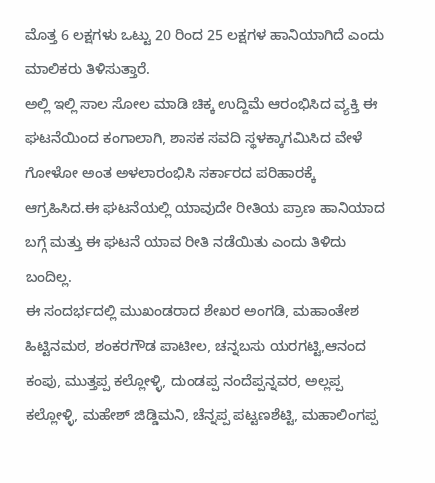ಮೊತ್ತ 6 ಲಕ್ಷಗಳು ಒಟ್ಟು 20 ರಿಂದ 25 ಲಕ್ಷಗಳ ಹಾನಿಯಾಗಿದೆ ಎಂದು ಮಾಲಿಕರು ತಿಳಿಸುತ್ತಾರೆ.
ಅಲ್ಲಿ ಇಲ್ಲಿ ಸಾಲ ಸೋಲ ಮಾಡಿ ಚಿಕ್ಕ ಉದ್ದಿಮೆ ಆರಂಭಿಸಿದ ವ್ಯಕ್ತಿ ಈ ಘಟನೆಯಿಂದ ಕಂಗಾಲಾಗಿ, ಶಾಸಕ ಸವದಿ ಸ್ಥಳಕ್ಕಾಗಮಿಸಿದ ವೇಳೆ ಗೋಳೋ ಅಂತ ಅಳಲಾರಂಭಿಸಿ ಸರ್ಕಾರದ ಪರಿಹಾರಕ್ಕೆ ಆಗ್ರಹಿಸಿದ.ಈ ಘಟನೆಯಲ್ಲಿ ಯಾವುದೇ ರೀತಿಯ ಪ್ರಾಣ ಹಾನಿಯಾದ ಬಗ್ಗೆ ಮತ್ತು ಈ ಘಟನೆ ಯಾವ ರೀತಿ ನಡೆಯಿತು ಎಂದು ತಿಳಿದು ಬಂದಿಲ್ಲ.
ಈ ಸಂದರ್ಭದಲ್ಲಿ ಮುಖಂಡರಾದ ಶೇಖರ ಅಂಗಡಿ, ಮಹಾಂತೇಶ ಹಿಟ್ಟಿನಮಠ, ಶಂಕರಗೌಡ ಪಾಟೀಲ, ಚನ್ನಬಸು ಯರಗಟ್ಟಿ,ಆನಂದ ಕಂಪು, ಮುತ್ತಪ್ಪ ಕಲ್ಲೋಳ್ಳಿ, ದುಂಡಪ್ಪ ನಂದೆಪ್ಪನ್ನವರ, ಅಲ್ಲಪ್ಪ ಕಲ್ಲೋಳ್ಳಿ, ಮಹೇಶ್ ಜಿಡ್ಡಿಮನಿ, ಚೆನ್ನಪ್ಪ ಪಟ್ಟಣಶೆಟ್ಟಿ, ಮಹಾಲಿಂಗಪ್ಪ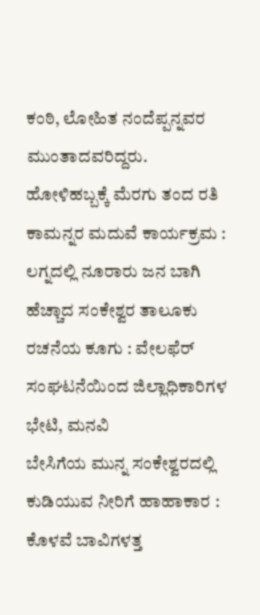ಕಂಠಿ, ಲೋಹಿತ ನಂದೆಪ್ಪನ್ನವರ ಮುಂತಾದವರಿದ್ದರು.
ಹೋಳಿಹಬ್ಬಕ್ಕೆ ಮೆರಗು ತಂದ ರತಿ ಕಾಮನ್ನರ ಮದುವೆ ಕಾರ್ಯಕ್ರಮ : ಲಗ್ನದಲ್ಲಿ ನೂರಾರು ಜನ ಬಾಗಿ
ಹೆಚ್ಚಾದ ಸಂಕೇಶ್ವರ ತಾಲೂಕು ರಚನೆಯ ಕೂಗು : ವೇಲಫೆರ್ ಸಂಘಟನೆಯಿಂದ ಜಿಲ್ಲಾಧಿಕಾರಿಗಳ ಭೇಟಿ, ಮನವಿ
ಬೇಸಿಗೆಯ ಮುನ್ನ ಸಂಕೇಶ್ವರದಲ್ಲಿ ಕುಡಿಯುವ ನೀರಿಗೆ ಹಾಹಾಕಾರ : ಕೊಳವೆ ಬಾವಿಗಳತ್ತ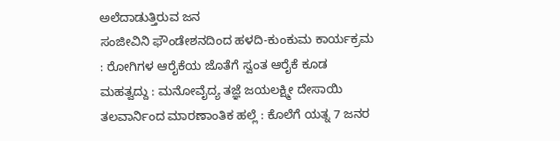ಅಲೆದಾಡುತ್ತಿರುವ ಜನ
ಸಂಜೀವಿನಿ ಫೌಂಡೇಶನದಿಂದ ಹಳದಿ-ಕುಂಕುಮ ಕಾರ್ಯಕ್ರಮ : ರೋಗಿಗಳ ಆರೈಕೆಯ ಜೊತೆಗೆ ಸ್ವಂತ ಆರೈಕೆ ಕೂಡ ಮಹತ್ವದ್ದು : ಮನೋವೈದ್ಯ ತಜ್ಞೆ ಜಯಲಕ್ಷ್ಮೀ ದೇಸಾಯಿ
ತಲವಾರ್ನಿಂದ ಮಾರಣಾಂತಿಕ ಹಲ್ಲೆ : ಕೊಲೆಗೆ ಯತ್ನ 7 ಜನರ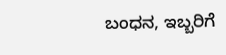ಬಂಧನ, ಇಬ್ಬರಿಗೆ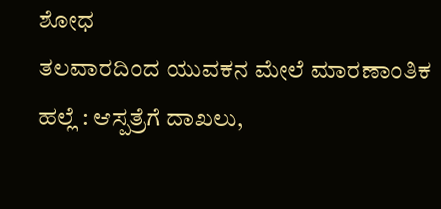ಶೋಧ
ತಲವಾರದಿಂದ ಯುವಕನ ಮೇಲೆ ಮಾರಣಾಂತಿಕ ಹಲ್ಲೆ : ಆಸ್ಪತ್ರೆಗೆ ದಾಖಲು,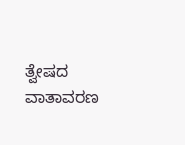ತ್ವೇಷದ ವಾತಾವರಣ